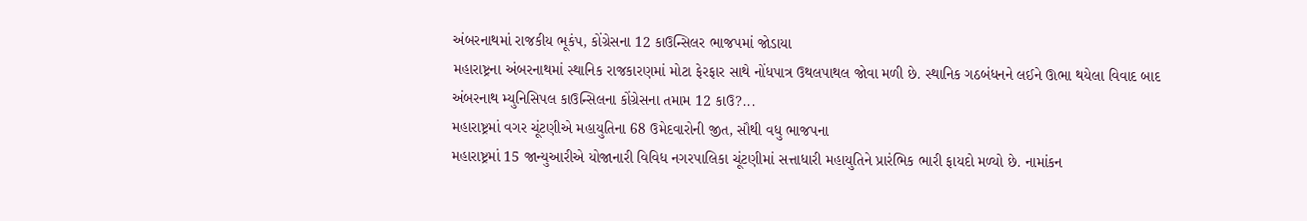અંબરનાથમાં રાજકીય ભૂકંપ, કોંગ્રેસના 12 કાઉન્સિલર ભાજપમાં જોડાયા
મહારાષ્ટ્રના અંબરનાથમાં સ્થાનિક રાજકારણમાં મોટા ફેરફાર સાથે નોંધપાત્ર ઉથલપાથલ જોવા મળી છે. સ્થાનિક ગઠબંધનને લઈને ઊભા થયેલા વિવાદ બાદ અંબરનાથ મ્યુનિસિપલ કાઉન્સિલના કોંગ્રેસના તમામ 12 કાઉ?...
મહારાષ્ટ્રમાં વગર ચૂંટણીએ મહાયુતિના 68 ઉમેદવારોની જીત, સૌથી વધુ ભાજપના
મહારાષ્ટ્રમાં 15 જાન્યુઆરીએ યોજાનારી વિવિધ નગરપાલિકા ચૂંટણીમાં સત્તાધારી મહાયુતિને પ્રારંભિક ભારી ફાયદો મળ્યો છે. નામાંકન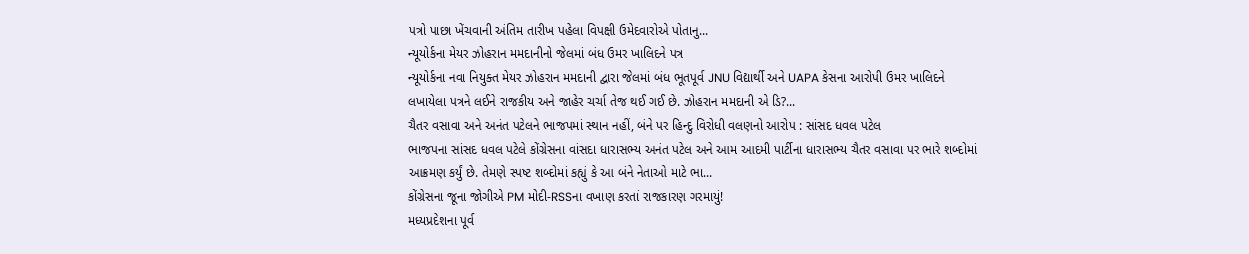પત્રો પાછા ખેંચવાની અંતિમ તારીખ પહેલા વિપક્ષી ઉમેદવારોએ પોતાનુ...
ન્યૂયોર્કના મેયર ઝોહરાન મમદાનીનો જેલમાં બંધ ઉમર ખાલિદને પત્ર
ન્યૂયોર્કના નવા નિયુક્ત મેયર ઝોહરાન મમદાની દ્વારા જેલમાં બંધ ભૂતપૂર્વ JNU વિદ્યાર્થી અને UAPA કેસના આરોપી ઉમર ખાલિદને લખાયેલા પત્રને લઈને રાજકીય અને જાહેર ચર્ચા તેજ થઈ ગઈ છે. ઝોહરાન મમદાની એ ડિ?...
ચૈતર વસાવા અને અનંત પટેલને ભાજપમાં સ્થાન નહીં, બંને પર હિન્દુ વિરોધી વલણનો આરોપ : સાંસદ ધવલ પટેલ
ભાજપના સાંસદ ધવલ પટેલે કોંગ્રેસના વાંસદા ધારાસભ્ય અનંત પટેલ અને આમ આદમી પાર્ટીના ધારાસભ્ય ચૈતર વસાવા પર ભારે શબ્દોમાં આક્રમણ કર્યું છે. તેમણે સ્પષ્ટ શબ્દોમાં કહ્યું કે આ બંને નેતાઓ માટે ભા...
કોંગ્રેસના જૂના જોગીએ PM મોદી-RSSના વખાણ કરતાં રાજકારણ ગરમાયું!
મધ્યપ્રદેશના પૂર્વ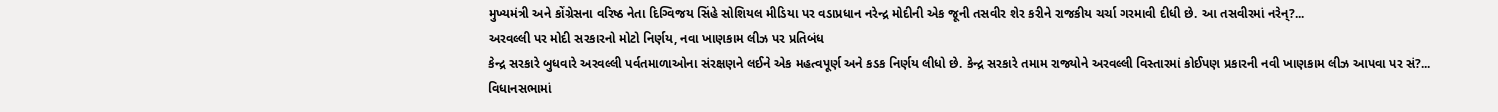મુખ્યમંત્રી અને કોંગ્રેસના વરિષ્ઠ નેતા દિગ્વિજય સિંહે સોશિયલ મીડિયા પર વડાપ્રધાન નરેન્દ્ર મોદીની એક જૂની તસવીર શેર કરીને રાજકીય ચર્ચા ગરમાવી દીધી છે. આ તસવીરમાં નરેન્?...
અરવલ્લી પર મોદી સરકારનો મોટો નિર્ણય, નવા ખાણકામ લીઝ પર પ્રતિબંધ
કેન્દ્ર સરકારે બુધવારે અરવલ્લી પર્વતમાળાઓના સંરક્ષણને લઈને એક મહત્વપૂર્ણ અને કડક નિર્ણય લીધો છે. કેન્દ્ર સરકારે તમામ રાજ્યોને અરવલ્લી વિસ્તારમાં કોઈપણ પ્રકારની નવી ખાણકામ લીઝ આપવા પર સં?...
વિધાનસભામાં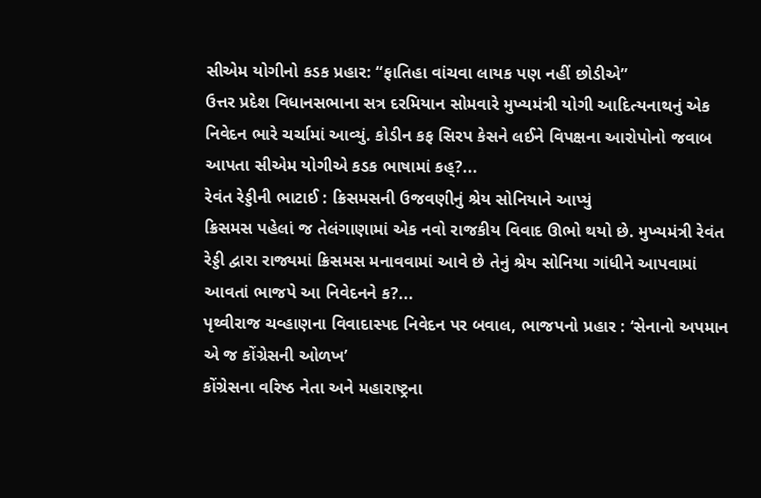સીએમ યોગીનો કડક પ્રહાર: “ફાતિહા વાંચવા લાયક પણ નહીં છોડીએ”
ઉત્તર પ્રદેશ વિધાનસભાના સત્ર દરમિયાન સોમવારે મુખ્યમંત્રી યોગી આદિત્યનાથનું એક નિવેદન ભારે ચર્ચામાં આવ્યું. કોડીન કફ સિરપ કેસને લઈને વિપક્ષના આરોપોનો જવાબ આપતા સીએમ યોગીએ કડક ભાષામાં કહ્?...
રેવંત રેડ્ડીની ભાટાઈ : ક્રિસમસની ઉજવણીનું શ્રેય સોનિયાને આપ્યું
ક્રિસમસ પહેલાં જ તેલંગાણામાં એક નવો રાજકીય વિવાદ ઊભો થયો છે. મુખ્યમંત્રી રેવંત રેડ્ડી દ્વારા રાજ્યમાં ક્રિસમસ મનાવવામાં આવે છે તેનું શ્રેય સોનિયા ગાંધીને આપવામાં આવતાં ભાજપે આ નિવેદનને ક?...
પૃથ્વીરાજ ચવ્હાણના વિવાદાસ્પદ નિવેદન પર બવાલ, ભાજપનો પ્રહાર : ‘સેનાનો અપમાન એ જ કોંગ્રેસની ઓળખ’
કોંગ્રેસના વરિષ્ઠ નેતા અને મહારાષ્ટ્રના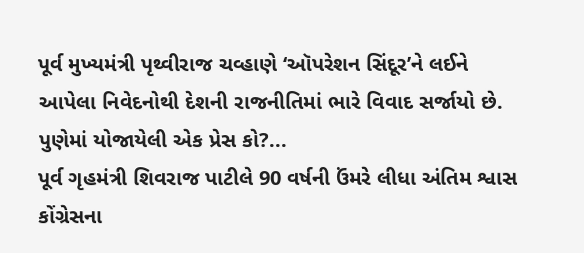પૂર્વ મુખ્યમંત્રી પૃથ્વીરાજ ચવ્હાણે ‘ઑપરેશન સિંદૂર’ને લઈને આપેલા નિવેદનોથી દેશની રાજનીતિમાં ભારે વિવાદ સર્જાયો છે. પુણેમાં યોજાયેલી એક પ્રેસ કો?...
પૂર્વ ગૃહમંત્રી શિવરાજ પાટીલે 90 વર્ષની ઉંમરે લીધા અંતિમ શ્વાસ
કોંગ્રેસના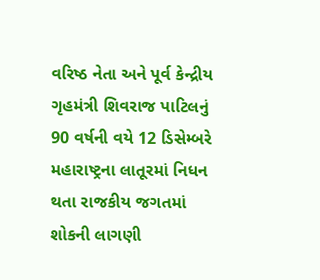વરિષ્ઠ નેતા અને પૂર્વ કેન્દ્રીય ગૃહમંત્રી શિવરાજ પાટિલનું 90 વર્ષની વયે 12 ડિસેમ્બરે મહારાષ્ટ્રના લાતૂરમાં નિધન થતા રાજકીય જગતમાં શોકની લાગણી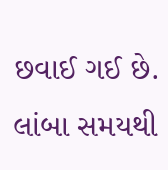છવાઈ ગઈ છે. લાંબા સમયથી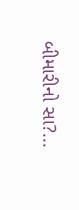બીમારીનો સા?...